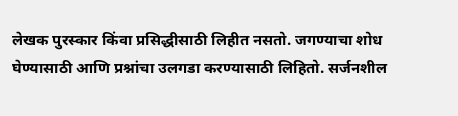लेखक पुरस्कार किंवा प्रसिद्धीसाठी लिहीत नसतो. जगण्याचा शोध घेण्यासाठी आणि प्रश्नांचा उलगडा करण्यासाठी लिहितो. सर्जनशील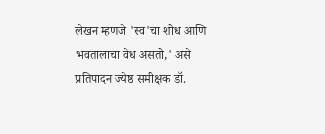लेखन म्हणजे 'स्व'चा शोध आणि भवतालाचा वेध असतो,' असे प्रतिपादन ज्येष्ठ समीक्षक डॉ.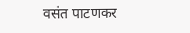वसंत पाटणकर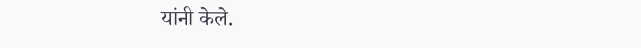यांनी केले.